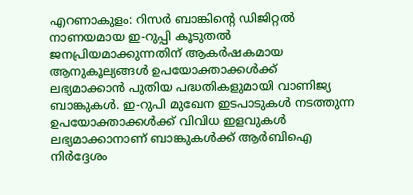എറണാകുളം: റിസർ ബാങ്കിന്റെ ഡിജിറ്റൽ നാണയമായ ഇ-റുപ്പി കൂടുതൽ ജനപ്രിയമാക്കുന്നതിന് ആകർഷകമായ ആനുകൂല്യങ്ങൾ ഉപയോക്താക്കൾക്ക് ലഭ്യമാക്കാൻ പുതിയ പദ്ധതികളുമായി വാണിജ്യ ബാങ്കുകൾ. ഇ-റുപി മുഖേന ഇടപാടുകൾ നടത്തുന്ന ഉപയോക്താക്കൾക്ക് വിവിധ ഇളവുകൾ ലഭ്യമാക്കാനാണ് ബാങ്കുകൾക്ക് ആർബിഐ നിർദ്ദേശം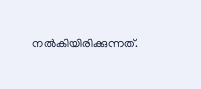നൽകിയിരിക്കുന്നത്.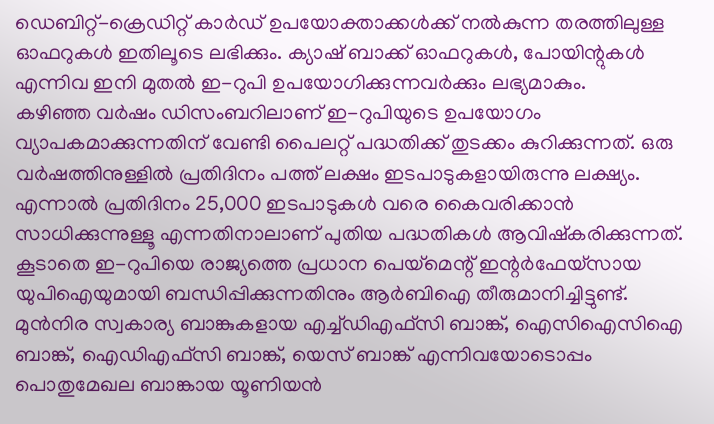ഡെബിറ്റ്-ക്രെഡിറ്റ് കാർഡ് ഉപയോക്താക്കൾക്ക് നൽകുന്ന തരത്തിലുള്ള ഓഫറുകൾ ഇതിലൂടെ ലഭിക്കും. ക്യാഷ് ബാക്ക് ഓഫറുകൾ, പോയിന്റുകൾ എന്നിവ ഇനി മുതൽ ഇ-റുപി ഉപയോഗിക്കുന്നവർക്കും ലഭ്യമാകും.
കഴിഞ്ഞ വർഷം ഡിസംബറിലാണ് ഇ-റുപിയുടെ ഉപയോഗം വ്യാപകമാക്കുന്നതിന് വേണ്ടി പൈലറ്റ് പദ്ധതിക്ക് തുടക്കം കുറിക്കുന്നത്. ഒരു വർഷത്തിനുള്ളിൽ പ്രതിദിനം പത്ത് ലക്ഷം ഇടപാടുകളായിരുന്നു ലക്ഷ്യം. എന്നാൽ പ്രതിദിനം 25,000 ഇടപാടുകൾ വരെ കൈവരിക്കാൻ സാധിക്കുന്നുള്ളൂ എന്നതിനാലാണ് പുതിയ പദ്ധതികൾ ആവിഷ്കരിക്കുന്നത്. കൂടാതെ ഇ-റുപിയെ രാജ്യത്തെ പ്രധാന പെയ്മെന്റ് ഇന്റർഫേയ്സായ യുപിഐയുമായി ബന്ധിപ്പിക്കുന്നതിനും ആർബിഐ തീരുമാനിച്ചിട്ടുണ്ട്.
മുൻനിര സ്വകാര്യ ബാങ്കുകളായ എച്ച്ഡിഎഫ്സി ബാങ്ക്, ഐസിഐസിഐ ബാങ്ക്, ഐഡിഎഫ്സി ബാങ്ക്, യെസ് ബാങ്ക് എന്നിവയോടൊപ്പം പൊതുമേഖല ബാങ്കായ യൂണിയൻ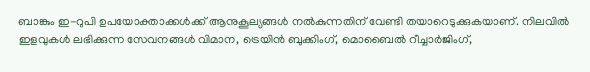ബാങ്കും ഇ-റുപി ഉപയോക്താക്കൾക്ക് ആനുകൂല്യങ്ങൾ നൽകുന്നതിന് വേണ്ടി തയാറെടുക്കുകയാണ്. നിലവിൽ ഇളവുകൾ ലഭിക്കുന്ന സേവനങ്ങൾ വിമാന, ട്രെയിൻ ബുക്കിംഗ്, മൊബൈൽ റീച്ചാർജിംഗ്,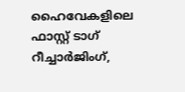ഹൈവേകളിലെ ഫാസ്റ്റ് ടാഗ് റീച്ചാർജിംഗ്,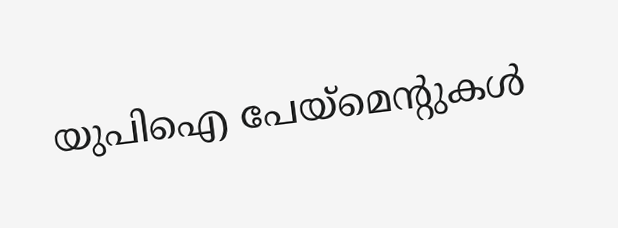യുപിഐ പേയ്മെന്റുകൾ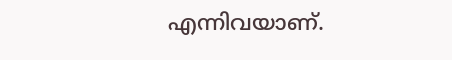എന്നിവയാണ്.